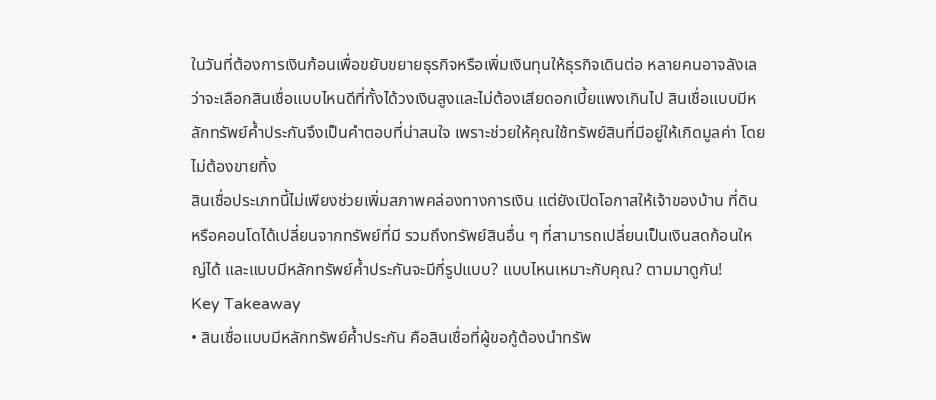ในวันที่ต้องการเงินก้อนเพื่อขยับขยายธุรกิจหรือเพิ่มเงินทุนให้ธุรกิจเดินต่อ หลายคนอาจลังเลว่าจะเลือกสินเชื่อแบบไหนดีที่ทั้งได้วงเงินสูงและไม่ต้องเสียดอกเบี้ยแพงเกินไป สินเชื่อแบบมีหลักทรัพย์ค้ำประกันจึงเป็นคำตอบที่น่าสนใจ เพราะช่วยให้คุณใช้ทรัพย์สินที่มีอยู่ให้เกิดมูลค่า โดยไม่ต้องขายทิ้ง
สินเชื่อประเภทนี้ไม่เพียงช่วยเพิ่มสภาพคล่องทางการเงิน แต่ยังเปิดโอกาสให้เจ้าของบ้าน ที่ดิน หรือคอนโดได้เปลี่ยนจากทรัพย์ที่มี รวมถึงทรัพย์สินอื่น ๆ ที่สามารถเปลี่ยนเป็นเงินสดก้อนใหญ่ได้ และแบบมีหลักทรัพย์ค้ำประกันจะมีกี่รูปแบบ? แบบไหนเหมาะกับคุณ? ตามมาดูกัน!
Key Takeaway
• สินเชื่อแบบมีหลักทรัพย์ค้ำประกัน คือสินเชื่อที่ผู้ขอกู้ต้องนำทรัพ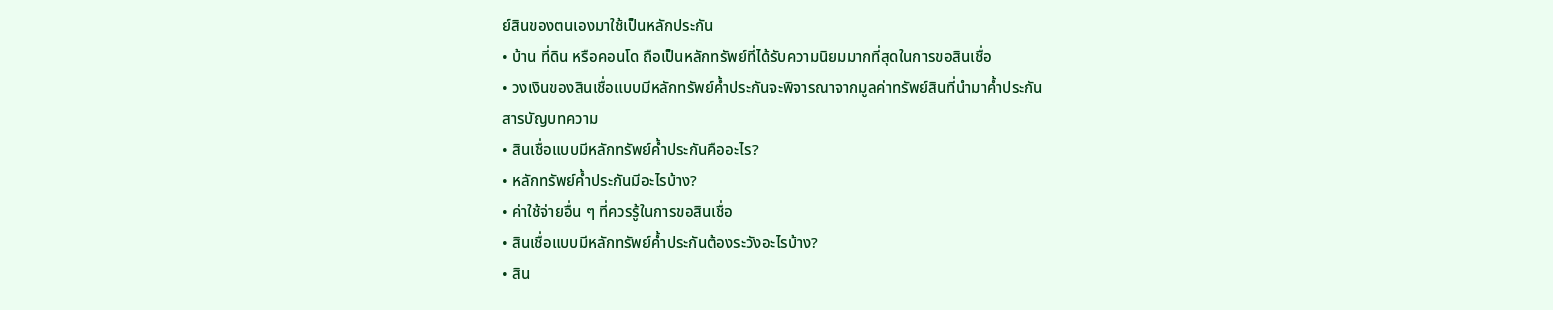ย์สินของตนเองมาใช้เป็นหลักประกัน
• บ้าน ที่ดิน หรือคอนโด ถือเป็นหลักทรัพย์ที่ได้รับความนิยมมากที่สุดในการขอสินเชื่อ
• วงเงินของสินเชื่อแบบมีหลักทรัพย์ค้ำประกันจะพิจารณาจากมูลค่าทรัพย์สินที่นำมาค้ำประกัน
สารบัญบทความ
• สินเชื่อแบบมีหลักทรัพย์ค้ำประกันคืออะไร?
• หลักทรัพย์ค้ำประกันมีอะไรบ้าง?
• ค่าใช้จ่ายอื่น ๆ ที่ควรรู้ในการขอสินเชื่อ
• สินเชื่อแบบมีหลักทรัพย์ค้ำประกันต้องระวังอะไรบ้าง?
• สิน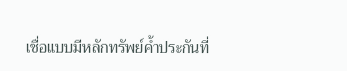เชื่อแบบมีหลักทรัพย์ค้ำประกันที่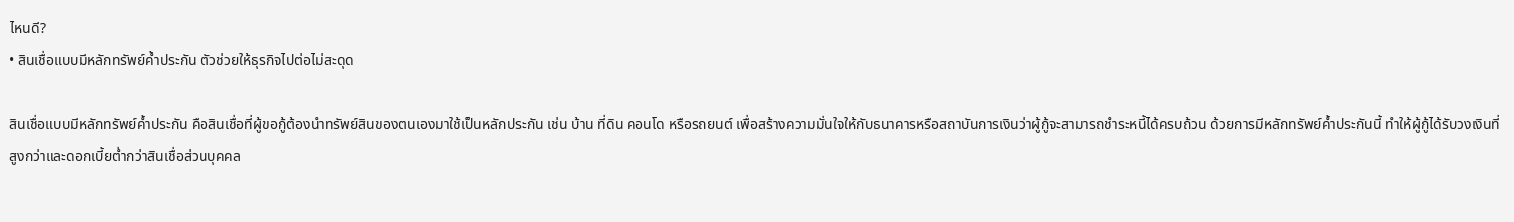ไหนดี?
• สินเชื่อแบบมีหลักทรัพย์ค้ำประกัน ตัวช่วยให้ธุรกิจไปต่อไม่สะดุด

สินเชื่อแบบมีหลักทรัพย์ค้ำประกัน คือสินเชื่อที่ผู้ขอกู้ต้องนำทรัพย์สินของตนเองมาใช้เป็นหลักประกัน เช่น บ้าน ที่ดิน คอนโด หรือรถยนต์ เพื่อสร้างความมั่นใจให้กับธนาคารหรือสถาบันการเงินว่าผู้กู้จะสามารถชำระหนี้ได้ครบถ้วน ด้วยการมีหลักทรัพย์ค้ำประกันนี้ ทำให้ผู้กู้ได้รับวงเงินที่สูงกว่าและดอกเบี้ยต่ำกว่าสินเชื่อส่วนบุคคล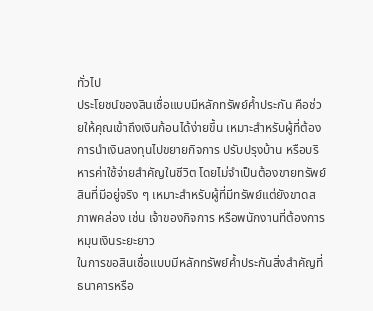ทั่วไป
ประโยชน์ของสินเชื่อแบบมีหลักทรัพย์ค้ำประกัน คือช่วยให้คุณเข้าถึงเงินก้อนได้ง่ายขึ้น เหมาะสำหรับผู้ที่ต้องการนำเงินลงทุนไปขยายกิจการ ปรับปรุงบ้าน หรือบริหารค่าใช้จ่ายสำคัญในชีวิต โดยไม่จำเป็นต้องขายทรัพย์สินที่มีอยู่จริง ๆ เหมาะสำหรับผู้ที่มีทรัพย์แต่ยังขาดสภาพคล่อง เช่น เจ้าของกิจการ หรือพนักงานที่ต้องการหมุนเงินระยะยาว
ในการขอสินเชื่อแบบมีหลักทรัพย์ค้ำประกันสิ่งสำคัญที่ธนาคารหรือ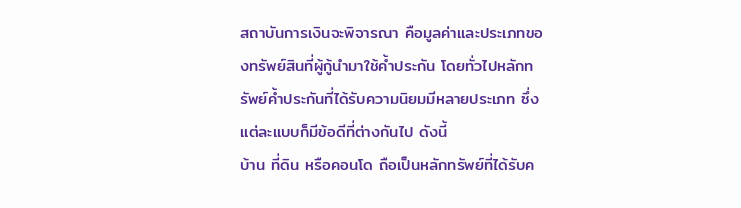สถาบันการเงินจะพิจารณา คือมูลค่าและประเภทของทรัพย์สินที่ผู้กู้นำมาใช้ค้ำประกัน โดยทั่วไปหลักทรัพย์ค้ำประกันที่ได้รับความนิยมมีหลายประเภท ซึ่งแต่ละแบบก็มีข้อดีที่ต่างกันไป ดังนี้
บ้าน ที่ดิน หรือคอนโด ถือเป็นหลักทรัพย์ที่ได้รับค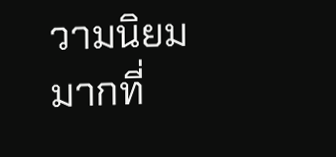วามนิยมมากที่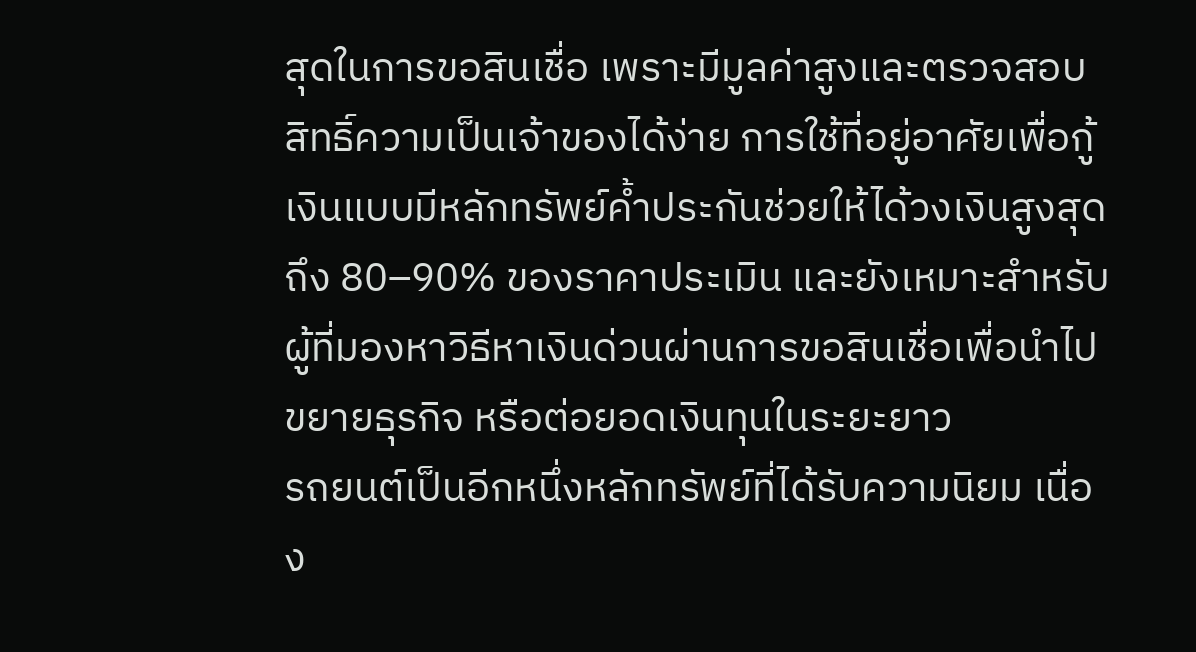สุดในการขอสินเชื่อ เพราะมีมูลค่าสูงและตรวจสอบสิทธิ์ความเป็นเจ้าของได้ง่าย การใช้ที่อยู่อาศัยเพื่อกู้เงินแบบมีหลักทรัพย์ค้ำประกันช่วยให้ได้วงเงินสูงสุดถึง 80–90% ของราคาประเมิน และยังเหมาะสำหรับผู้ที่มองหาวิธีหาเงินด่วนผ่านการขอสินเชื่อเพื่อนำไปขยายธุรกิจ หรือต่อยอดเงินทุนในระยะยาว
รถยนต์เป็นอีกหนึ่งหลักทรัพย์ที่ได้รับความนิยม เนื่อง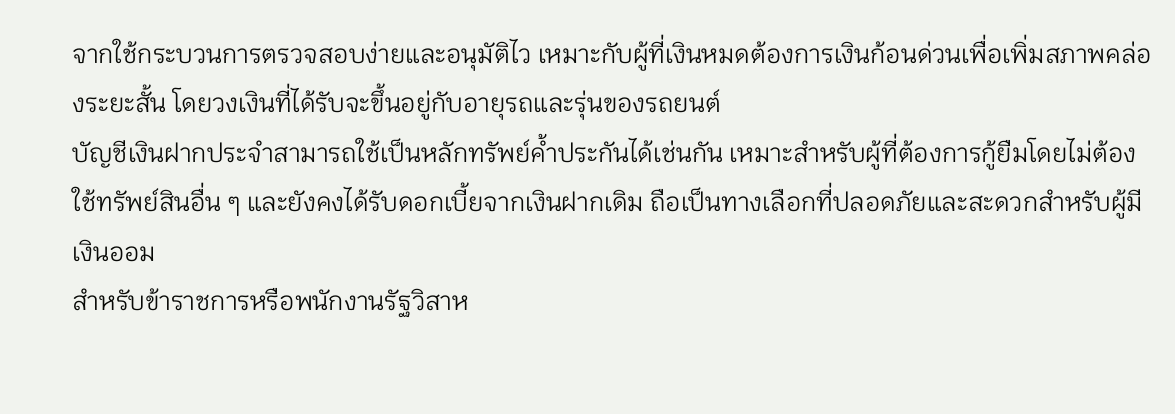จากใช้กระบวนการตรวจสอบง่ายและอนุมัติไว เหมาะกับผู้ที่เงินหมดต้องการเงินก้อนด่วนเพื่อเพิ่มสภาพคล่องระยะสั้น โดยวงเงินที่ได้รับจะขึ้นอยู่กับอายุรถและรุ่นของรถยนต์
บัญชีเงินฝากประจำสามารถใช้เป็นหลักทรัพย์ค้ำประกันได้เช่นกัน เหมาะสำหรับผู้ที่ต้องการกู้ยืมโดยไม่ต้องใช้ทรัพย์สินอื่น ๆ และยังคงได้รับดอกเบี้ยจากเงินฝากเดิม ถือเป็นทางเลือกที่ปลอดภัยและสะดวกสำหรับผู้มีเงินออม
สำหรับข้าราชการหรือพนักงานรัฐวิสาห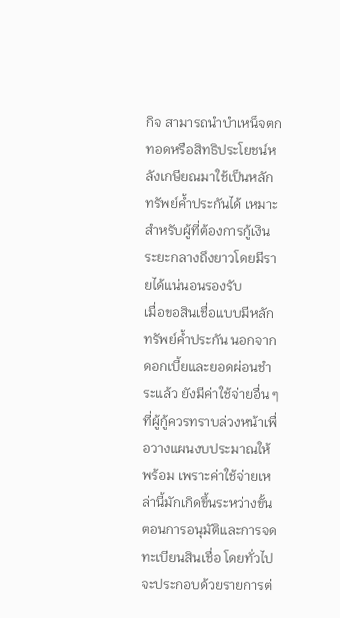กิจ สามารถนำบำเหน็จตกทอดหรือสิทธิประโยชน์หลังเกษียณมาใช้เป็นหลักทรัพย์ค้ำประกันได้ เหมาะสำหรับผู้ที่ต้องการกู้เงินระยะกลางถึงยาวโดยมีรายได้แน่นอนรองรับ
เมื่อขอสินเชื่อแบบมีหลักทรัพย์ค้ำประกัน นอกจากดอกเบี้ยและยอดผ่อนชำระแล้ว ยังมีค่าใช้จ่ายอื่น ๆ ที่ผู้กู้ควรทราบล่วงหน้าเพื่อวางแผนงบประมาณให้พร้อม เพราะค่าใช้จ่ายเหล่านี้มักเกิดขึ้นระหว่างขั้นตอนการอนุมัติและการจดทะเบียนสินเชื่อ โดยทั่วไปจะประกอบด้วยรายการต่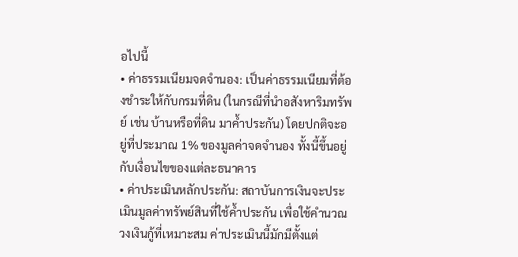อไปนี้
• ค่าธรรมเนียมจดจำนอง: เป็นค่าธรรมเนียมที่ต้องชำระให้กับกรมที่ดิน (ในกรณีที่นำอสังหาริมทรัพย์ เช่น บ้านหรือที่ดิน มาค้ำประกัน) โดยปกติจะอยู่ที่ประมาณ 1% ของมูลค่าจดจำนอง ทั้งนี้ขึ้นอยู่กับเงื่อนไขของแต่ละธนาคาร
• ค่าประเมินหลักประกัน: สถาบันการเงินจะประเมินมูลค่าทรัพย์สินที่ใช้ค้ำประกัน เพื่อใช้คำนวณวงเงินกู้ที่เหมาะสม ค่าประเมินนี้มักมีตั้งแต่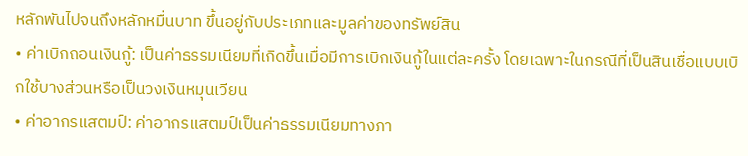หลักพันไปจนถึงหลักหมื่นบาท ขึ้นอยู่กับประเภทและมูลค่าของทรัพย์สิน
• ค่าเบิกถอนเงินกู้: เป็นค่าธรรมเนียมที่เกิดขึ้นเมื่อมีการเบิกเงินกู้ในแต่ละครั้ง โดยเฉพาะในกรณีที่เป็นสินเชื่อแบบเบิกใช้บางส่วนหรือเป็นวงเงินหมุนเวียน
• ค่าอากรแสตมป์: ค่าอากรแสตมป์เป็นค่าธรรมเนียมทางภา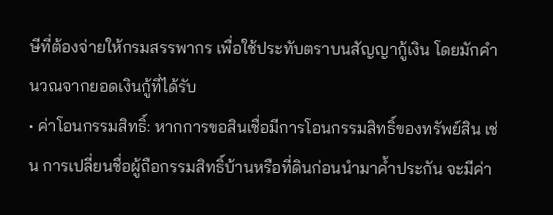ษีที่ต้องจ่ายให้กรมสรรพากร เพื่อใช้ประทับตราบนสัญญากู้เงิน โดยมักคำนวณจากยอดเงินกู้ที่ได้รับ
• ค่าโอนกรรมสิทธิ์: หากการขอสินเชื่อมีการโอนกรรมสิทธิ์ของทรัพย์สิน เช่น การเปลี่ยนชื่อผู้ถือกรรมสิทธิ์บ้านหรือที่ดินก่อนนำมาค้ำประกัน จะมีค่า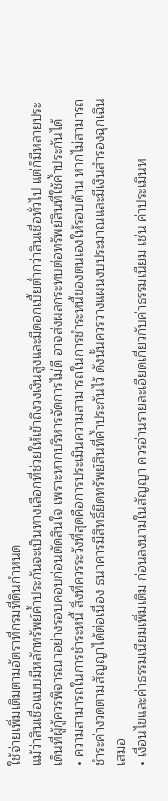ใช้จ่ายเพิ่มเติมตามอัตราที่กรมที่ดินกำหนด
แม้ว่าสินเชื่อแบบมีหลักทรัพย์ค้ำประกันจะเป็นทางเลือกที่ช่วยให้เข้าถึงวงเงินสูงและมีดอกเบี้ยต่ำกว่าสินเชื่อทั่วไป แต่ก็มีหลายประเด็นที่ผู้กู้ควรพิจารณาอย่างรอบคอบก่อนตัดสินใจ เพราะหากบริหารจัดการไม่ดี อาจส่งผลกระทบต่อทรัพย์สินที่ใช้ค้ำประกันได้
• ความสามารถในการชำระหนี้ สิ่งที่ควรระวังที่สุดคือการประเมินความสามารถในการชำระหนี้ของตนเองให้รอบด้าน หากไม่สามารถชำระค่างวดตามสัญญาได้ต่อเนื่อง ธนาคารมีสิทธิ์ยึดทรัพย์สินที่ค้ำประกันไว้ ดังนั้นควรวางแผนงบประมาณและมีเงินสำรองฉุกเฉินเสมอ
• เงื่อนไขและค่าธรรมเนียมเพิ่มเติม ก่อนลงนามในสัญญา ควรอ่านรายละเอียดเกี่ยวกับค่าธรรมเนียม เช่น ค่าประเมินห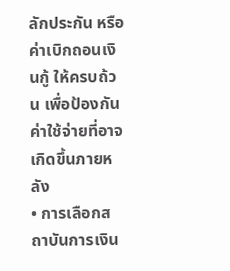ลักประกัน หรือค่าเบิกถอนเงินกู้ ให้ครบถ้วน เพื่อป้องกันค่าใช้จ่ายที่อาจเกิดขึ้นภายหลัง
• การเลือกสถาบันการเงิน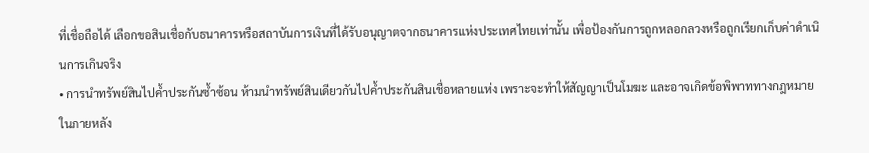ที่เชื่อถือได้ เลือกขอสินเชื่อกับธนาคารหรือสถาบันการเงินที่ได้รับอนุญาตจากธนาคารแห่งประเทศไทยเท่านั้น เพื่อป้องกันการถูกหลอกลวงหรือถูกเรียกเก็บค่าดำเนินการเกินจริง
• การนำทรัพย์สินไปค้ำประกันซ้ำซ้อน ห้ามนำทรัพย์สินเดียวกันไปค้ำประกันสินเชื่อหลายแห่ง เพราะจะทำให้สัญญาเป็นโมฆะ และอาจเกิดข้อพิพาททางกฎหมายในภายหลัง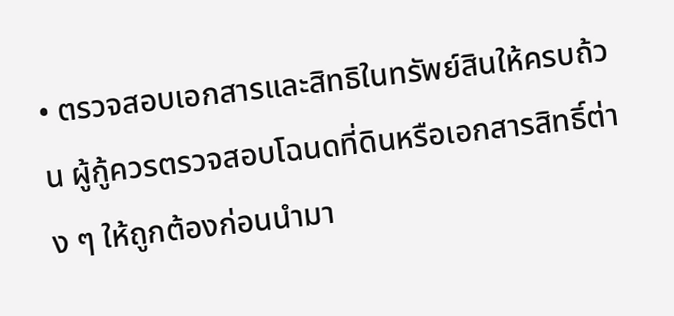• ตรวจสอบเอกสารและสิทธิในทรัพย์สินให้ครบถ้วน ผู้กู้ควรตรวจสอบโฉนดที่ดินหรือเอกสารสิทธิ์ต่าง ๆ ให้ถูกต้องก่อนนำมา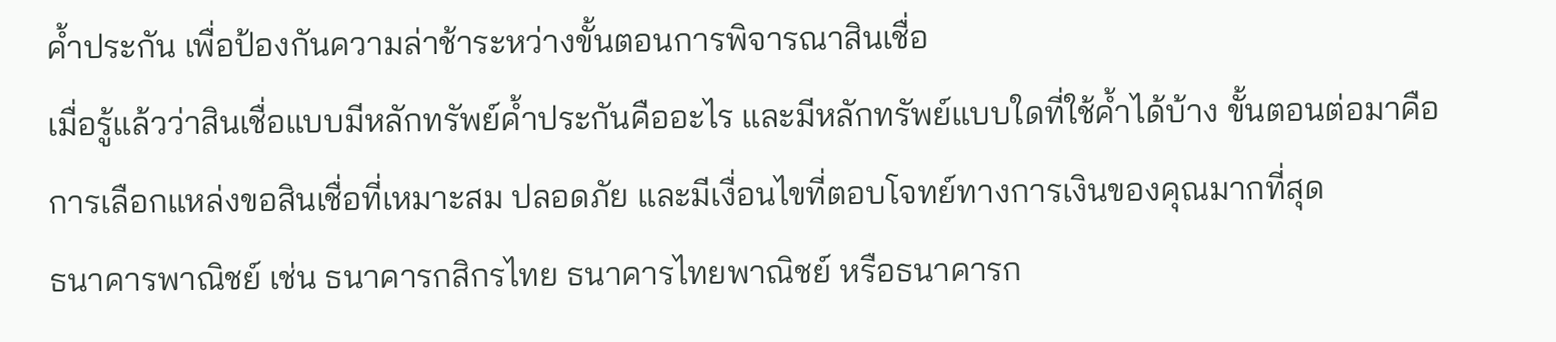ค้ำประกัน เพื่อป้องกันความล่าช้าระหว่างขั้นตอนการพิจารณาสินเชื่อ
เมื่อรู้แล้วว่าสินเชื่อแบบมีหลักทรัพย์ค้ำประกันคืออะไร และมีหลักทรัพย์แบบใดที่ใช้ค้ำได้บ้าง ขั้นตอนต่อมาคือการเลือกแหล่งขอสินเชื่อที่เหมาะสม ปลอดภัย และมีเงื่อนไขที่ตอบโจทย์ทางการเงินของคุณมากที่สุด
ธนาคารพาณิชย์ เช่น ธนาคารกสิกรไทย ธนาคารไทยพาณิชย์ หรือธนาคารก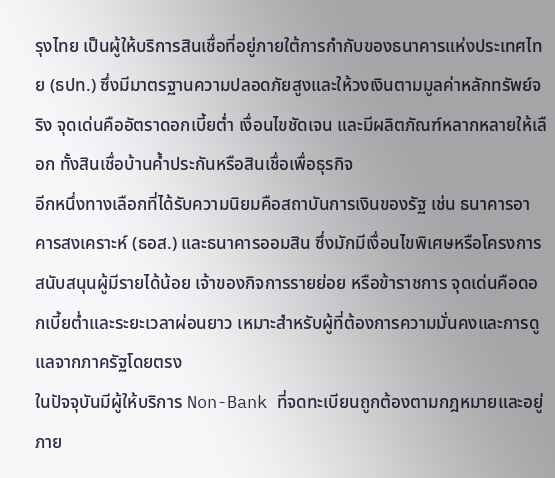รุงไทย เป็นผู้ให้บริการสินเชื่อที่อยู่ภายใต้การกำกับของธนาคารแห่งประเทศไทย (ธปท.) ซึ่งมีมาตรฐานความปลอดภัยสูงและให้วงเงินตามมูลค่าหลักทรัพย์จริง จุดเด่นคืออัตราดอกเบี้ยต่ำ เงื่อนไขชัดเจน และมีผลิตภัณฑ์หลากหลายให้เลือก ทั้งสินเชื่อบ้านค้ำประกันหรือสินเชื่อเพื่อธุรกิจ
อีกหนึ่งทางเลือกที่ได้รับความนิยมคือสถาบันการเงินของรัฐ เช่น ธนาคารอาคารสงเคราะห์ (ธอส.) และธนาคารออมสิน ซึ่งมักมีเงื่อนไขพิเศษหรือโครงการสนับสนุนผู้มีรายได้น้อย เจ้าของกิจการรายย่อย หรือข้าราชการ จุดเด่นคือดอกเบี้ยต่ำและระยะเวลาผ่อนยาว เหมาะสำหรับผู้ที่ต้องการความมั่นคงและการดูแลจากภาครัฐโดยตรง
ในปัจจุบันมีผู้ให้บริการ Non-Bank ที่จดทะเบียนถูกต้องตามกฎหมายและอยู่ภาย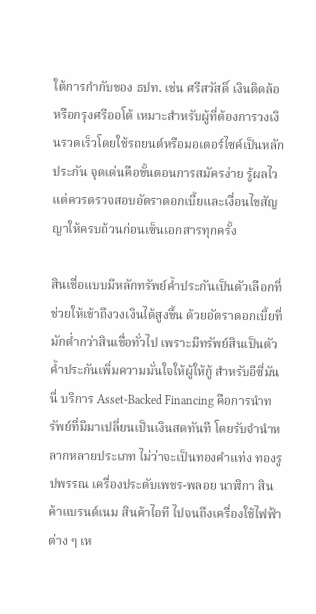ใต้การกำกับของ ธปท. เช่น ศรีสวัสดิ์ เงินติดล้อ หรือกรุงศรีออโต้ เหมาะสำหรับผู้ที่ต้องการวงเงินรวดเร็วโดยใช้รถยนต์หรือมอเตอร์ไซค์เป็นหลักประกัน จุดเด่นคือขั้นตอนการสมัครง่าย รู้ผลไว แต่ควรตรวจสอบอัตราดอกเบี้ยและเงื่อนไขสัญญาให้ครบถ้วนก่อนเซ็นเอกสารทุกครั้ง

สินเชื่อแบบมีหลักทรัพย์ค้ำประกันเป็นตัวเลือกที่ช่วยให้เข้าถึงวงเงินได้สูงขึ้น ด้วยอัตราดอกเบี้ยที่มักต่ำกว่าสินเชื่อทั่วไป เพราะมีทรัพย์สินเป็นตัวค้ำประกันเพิ่มความมั่นใจให้ผู้ให้กู้ สำหรับอีซี่มันนี่ บริการ Asset-Backed Financing คือการนำทรัพย์ที่มีมาเปลี่ยนเป็นเงินสดทันที โดยรับจำนำหลากหลายประเภท ไม่ว่าจะเป็นทองคำแท่ง ทองรูปพรรณ เครื่องประดับเพชร-พลอย นาฬิกา สินค้าแบรนด์เนม สินค้าไอที ไปจนถึงเครื่องใช้ไฟฟ้าต่าง ๆ เห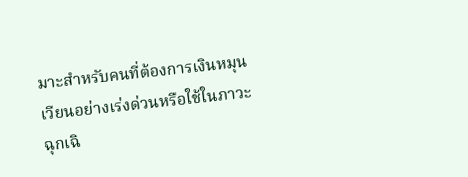มาะสำหรับคนที่ต้องการเงินหมุนเวียนอย่างเร่งด่วนหรือใช้ในภาวะฉุกเฉิ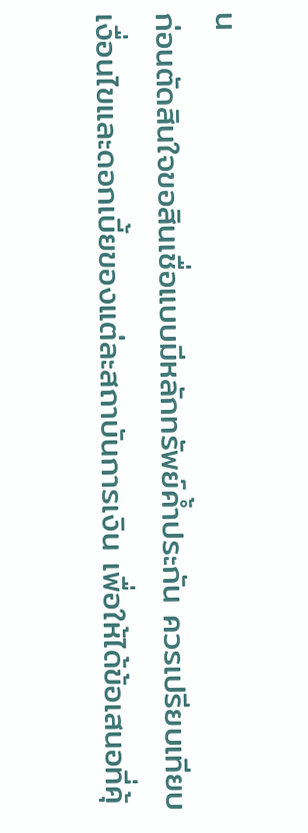น
ก่อนตัดสินใจขอสินเชื่อแบบมีหลักทรัพย์ค้ำประกัน ควรเปรียบเทียบเงื่อนไขและดอกเบี้ยของแต่ละสถาบันการเงิน เพื่อให้ได้ข้อเสนอที่คุ้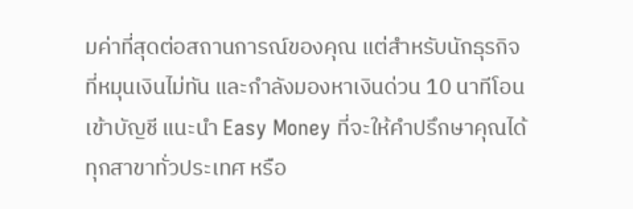มค่าที่สุดต่อสถานการณ์ของคุณ แต่สำหรับนักธุรกิจที่หมุนเงินไม่ทัน และกำลังมองหาเงินด่วน 10 นาทีโอนเข้าบัญชี แนะนำ Easy Money ที่จะให้คำปรึกษาคุณได้ทุกสาขาทั่วประเทศ หรือ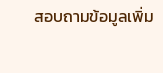สอบถามข้อมูลเพิ่ม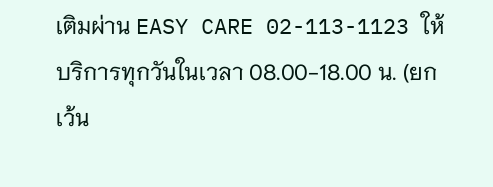เติมผ่าน EASY CARE 02-113-1123 ให้บริการทุกวันในเวลา 08.00-18.00 น. (ยกเว้น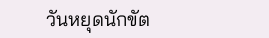วันหยุดนักขัต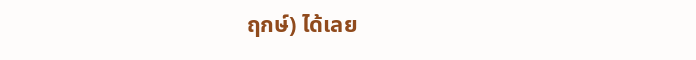ฤกษ์) ได้เลย